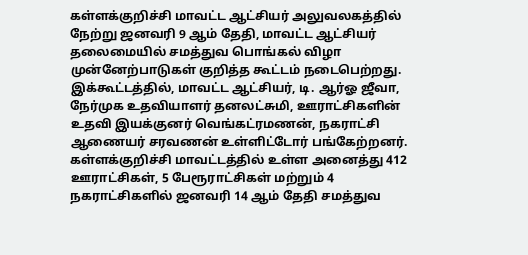கள்ளக்குறிச்சி மாவட்ட ஆட்சியர் அலுவலகத்தில் நேற்று ஜனவரி 9 ஆம் தேதி, மாவட்ட ஆட்சியர் தலைமையில் சமத்துவ பொங்கல் விழா முன்னேற்பாடுகள் குறித்த கூட்டம் நடைபெற்றது. இக்கூட்டத்தில், மாவட்ட ஆட்சியர், டி. ஆர்ஓ ஜீவா, நேர்முக உதவியாளர் தனலட்சுமி, ஊராட்சிகளின் உதவி இயக்குனர் வெங்கட்ரமணன், நகராட்சி ஆணையர் சரவணன் உள்ளிட்டோர் பங்கேற்றனர். கள்ளக்குறிச்சி மாவட்டத்தில் உள்ள அனைத்து 412 ஊராட்சிகள், 5 பேரூராட்சிகள் மற்றும் 4 நகராட்சிகளில் ஜனவரி 14 ஆம் தேதி சமத்துவ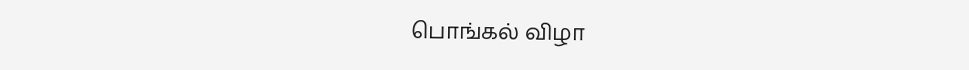பொங்கல் விழா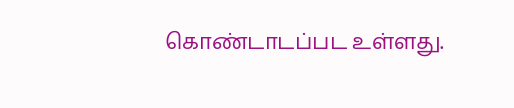கொண்டாடப்பட உள்ளது.